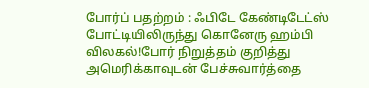போர்ப் பதற்றம் : ஃபிடே கேண்டிடேட்ஸ் போட்டியிலிருந்து கொனேரு ஹம்பி விலகல்!போர் நிறுத்தம் குறித்து அமெரிக்காவுடன் பேச்சுவார்த்தை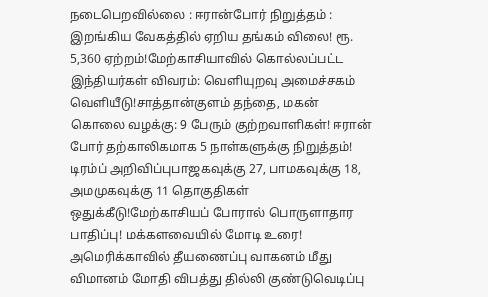நடைபெறவில்லை : ஈரான்போர் நிறுத்தம் : இறங்கிய வேகத்தில் ஏறிய தங்கம் விலை! ரூ. 5,360 ஏற்றம்!மேற்காசியாவில் கொல்லப்பட்ட இந்தியர்கள் விவரம்: வெளியுறவு அமைச்சகம் வெளியீடு!சாத்தான்குளம் தந்தை, மகன் கொலை வழக்கு: 9 பேரும் குற்றவாளிகள்! ஈரான் போர் தற்காலிகமாக 5 நாள்களுக்கு நிறுத்தம்! டிரம்ப் அறிவிப்புபாஜகவுக்கு 27, பாமகவுக்கு 18, அமமுகவுக்கு 11 தொகுதிகள் ஒதுக்கீடு!மேற்காசியப் போரால் பொருளாதார பாதிப்பு! மக்களவையில் மோடி உரை! அமெரிக்காவில் தீயணைப்பு வாகனம் மீது விமானம் மோதி விபத்து தில்லி குண்டுவெடிப்பு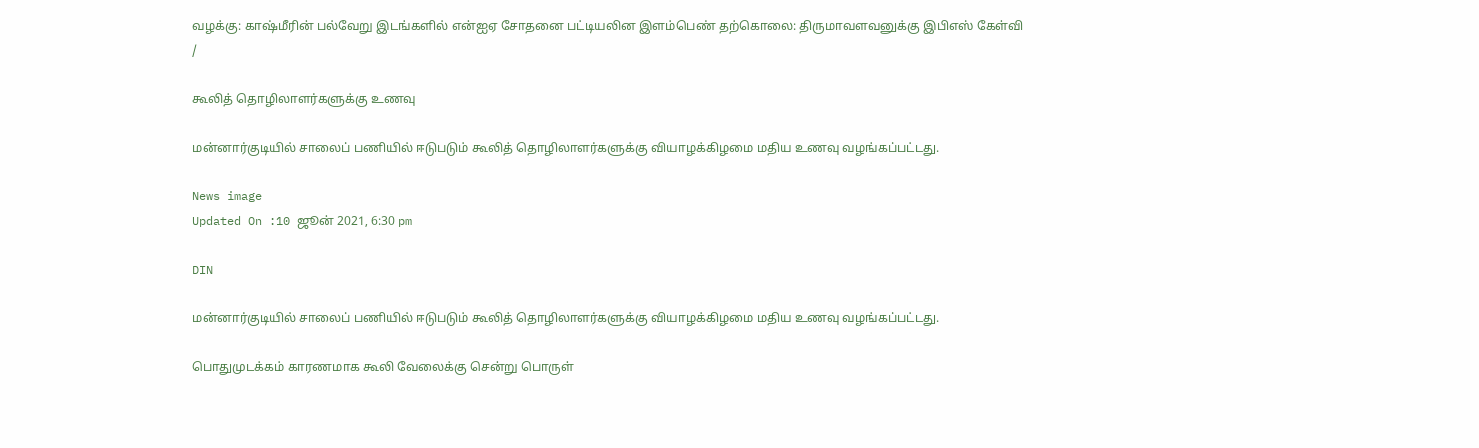வழக்கு: காஷ்மீரின் பல்வேறு இடங்களில் என்ஐஏ சோதனை பட்டியலின இளம்பெண் தற்கொலை: திருமாவளவனுக்கு இபிஎஸ் கேள்வி
/

கூலித் தொழிலாளர்களுக்கு உணவு

மன்னார்குடியில் சாலைப் பணியில் ஈடுபடும் கூலித் தொழிலாளர்களுக்கு வியாழக்கிழமை மதிய உணவு வழங்கப்பட்டது.

News image
Updated On :10 ஜூன் 2021, 6:30 pm

DIN

மன்னார்குடியில் சாலைப் பணியில் ஈடுபடும் கூலித் தொழிலாளர்களுக்கு வியாழக்கிழமை மதிய உணவு வழங்கப்பட்டது.

பொதுமுடக்கம் காரணமாக கூலி வேலைக்கு சென்று பொருள்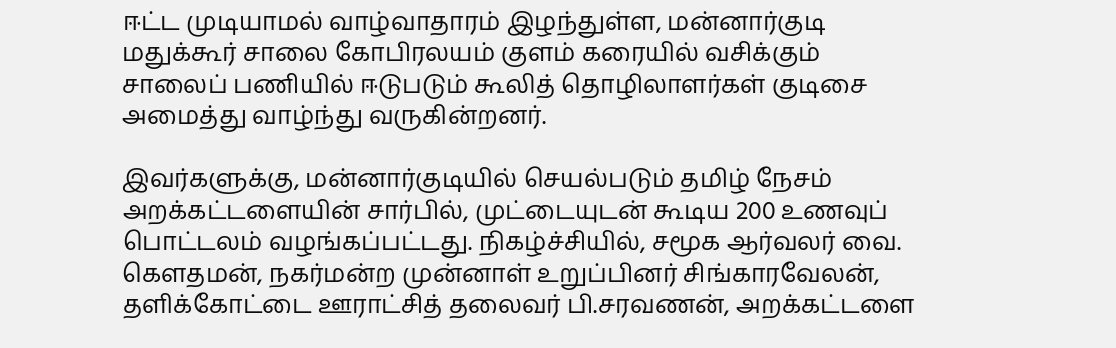ஈட்ட முடியாமல் வாழ்வாதாரம் இழந்துள்ள, மன்னார்குடி மதுக்கூர் சாலை கோபிரலயம் குளம் கரையில் வசிக்கும் சாலைப் பணியில் ஈடுபடும் கூலித் தொழிலாளர்கள் குடிசை அமைத்து வாழ்ந்து வருகின்றனர்.

இவர்களுக்கு, மன்னார்குடியில் செயல்படும் தமிழ் நேசம் அறக்கட்டளையின் சார்பில், முட்டையுடன் கூடிய 200 உணவுப் பொட்டலம் வழங்கப்பட்டது. நிகழ்ச்சியில், சமூக ஆர்வலர் வை. கெளதமன், நகர்மன்ற முன்னாள் உறுப்பினர் சிங்காரவேலன், தளிக்கோட்டை ஊராட்சித் தலைவர் பி.சரவணன், அறக்கட்டளை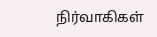நிர்வாகிகள்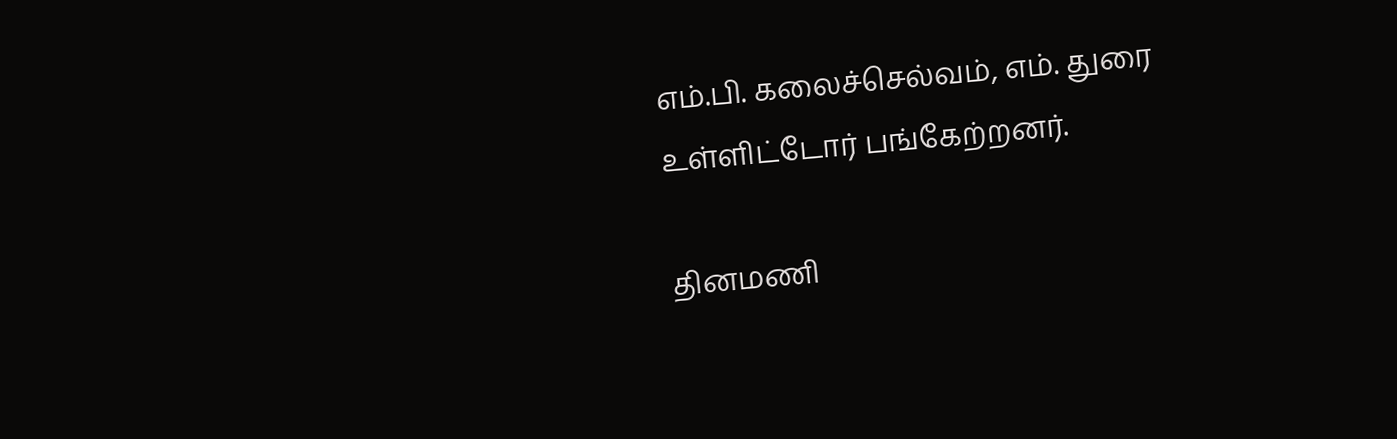எம்.பி. கலைச்செல்வம், எம். துரை உள்ளிட்டோர் பங்கேற்றனர்.

தினமணி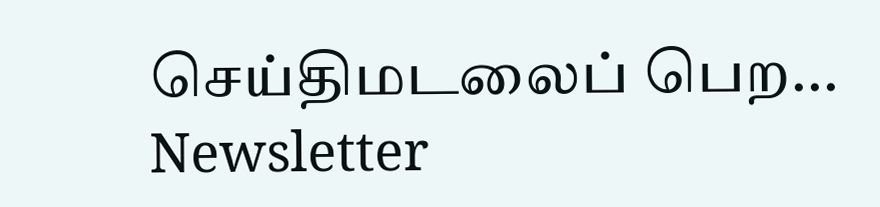செய்திமடலைப் பெற... Newsletter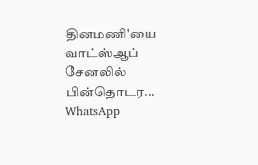தினமணி'யை வாட்ஸ்ஆப் சேனலில் பின்தொடர... WhatsApp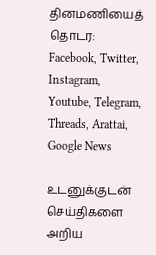தினமணியைத் தொடர: Facebook, Twitter, Instagram, Youtube, Telegram, Threads, Arattai, Google News

உடனுக்குடன் செய்திகளை அறிய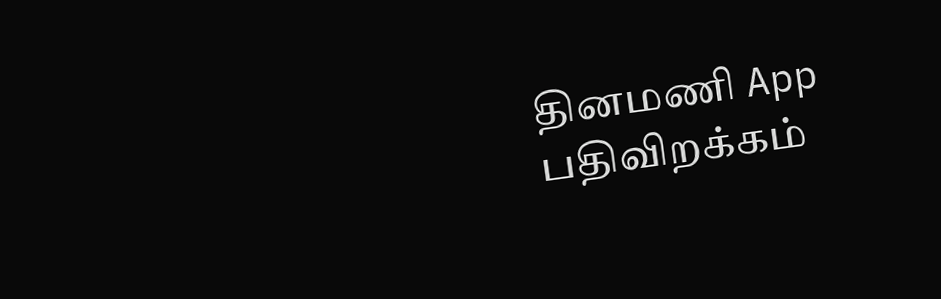தினமணி App பதிவிறக்கம்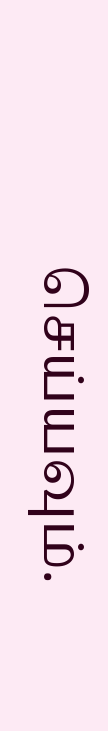செய்யவும்.